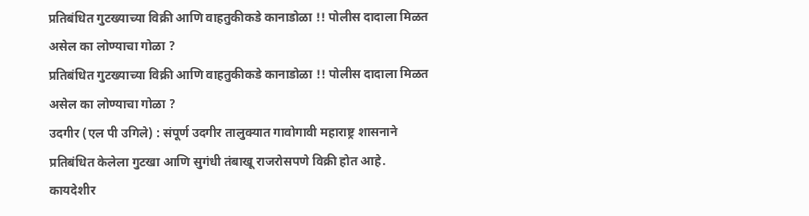प्रतिबंधित गुटख्याच्या विक्री आणि वाहतुकीकडे कानाडोळा !! पोलीस दादाला मिळत असेल का लोण्याचा गोळा ?
प्रतिबंधित गुटख्याच्या विक्री आणि वाहतुकीकडे कानाडोळा !! पोलीस दादाला मिळत असेल का लोण्याचा गोळा ?
उदगीर (एल पी उगिले) : संपूर्ण उदगीर तालुक्यात गावोगावी महाराष्ट्र शासनाने प्रतिबंधित केलेला गुटखा आणि सुगंधी तंबाखू राजरोसपणे विक्री होत आहे. कायदेशीर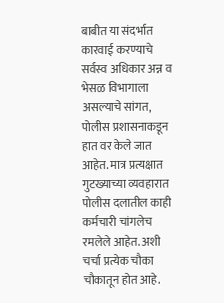बाबीत या संदर्भात कारवाई करण्याचे सर्वस्व अधिकार अन्न व भेसळ विभागाला असल्याचे सांगत, पोलीस प्रशासनाकडून हात वर केले जात आहेत. मात्र प्रत्यक्षात गुटख्याच्या व्यवहारात पोलीस दलातील काही कर्मचारी चांगलेच रमलेले आहेत. अशी चर्चा प्रत्येक चौका चौकातून होत आहे.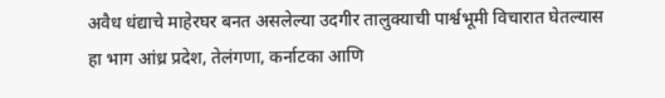अवैध धंद्याचे माहेरघर बनत असलेल्या उदगीर तालुक्याची पार्श्वभूमी विचारात घेतल्यास हा भाग आंध्र प्रदेश, तेलंगणा, कर्नाटका आणि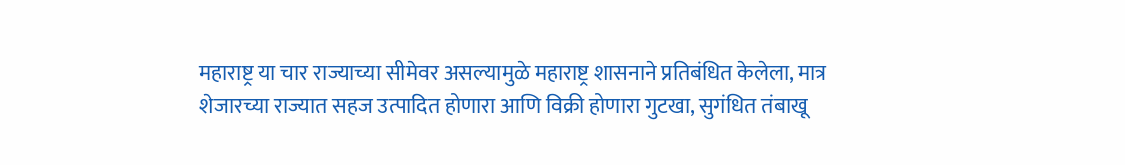महाराष्ट्र या चार राज्याच्या सीमेवर असल्यामुळे महाराष्ट्र शासनाने प्रतिबंधित केलेला, मात्र शेजारच्या राज्यात सहज उत्पादित होणारा आणि विक्री होणारा गुटखा, सुगंधित तंबाखू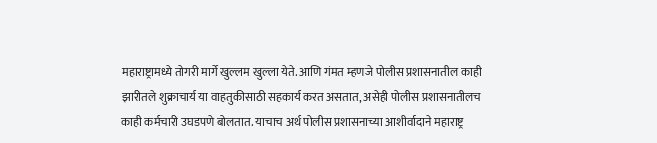महाराष्ट्रामध्ये तोगरी मार्गे खुल्लम खुल्ला येते. आणि गंमत म्हणजे पोलीस प्रशासनातील काही झारीतले शुक्राचार्य या वाहतुकीसाठी सहकार्य करत असतात, असेही पोलीस प्रशासनातीलच काही कर्मचारी उघडपणे बोलतात. याचाच अर्थ पोलीस प्रशासनाच्या आशीर्वादाने महाराष्ट्र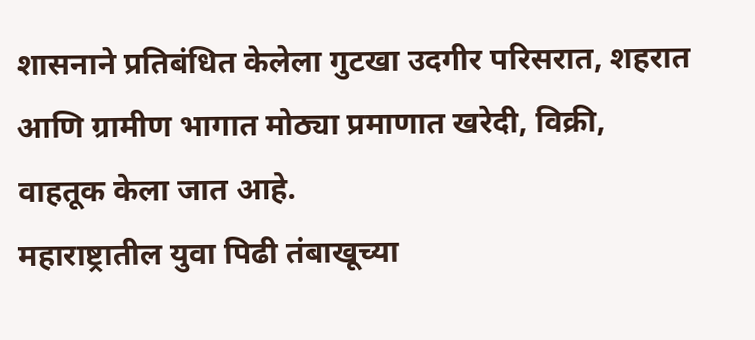शासनाने प्रतिबंधित केलेला गुटखा उदगीर परिसरात, शहरात आणि ग्रामीण भागात मोठ्या प्रमाणात खरेदी, विक्री, वाहतूक केला जात आहे.
महाराष्ट्रातील युवा पिढी तंबाखूच्या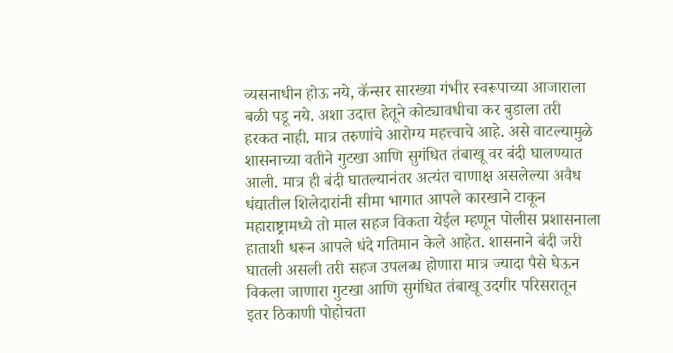व्यसनाधीन होऊ नये, कॅन्सर सारख्या गंभीर स्वरूपाच्या आजाराला बळी पडू नये. अशा उदात्त हेतूने कोट्यावधीचा कर बुडाला तरी हरकत नाही. मात्र तरुणांचे आरोग्य महत्त्वाचे आहे. असे वाटल्यामुळे शासनाच्या वतीने गुटखा आणि सुगंधित तंबाखू वर बंदी घालण्यात आली. मात्र ही बंदी घातल्यानंतर अत्यंत चाणाक्ष असलेल्या अवैध धंद्यातील शिलेदारांनी सीमा भागात आपले कारखाने टाकून महाराष्ट्रामध्ये तो माल सहज विकता येईल म्हणून पोलीस प्रशासनाला हाताशी धरून आपले धंदे गतिमान केले आहेत. शासनाने बंदी जरी घातली असली तरी सहज उपलब्ध होणारा मात्र ज्यादा पैसे घेऊन विकला जाणारा गुटखा आणि सुगंधित तंबाखू उदगीर परिसरातून इतर ठिकाणी पोहोचता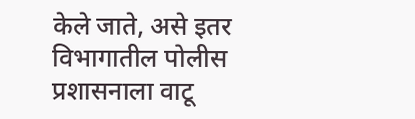केले जाते, असे इतर विभागातील पोलीस प्रशासनाला वाटू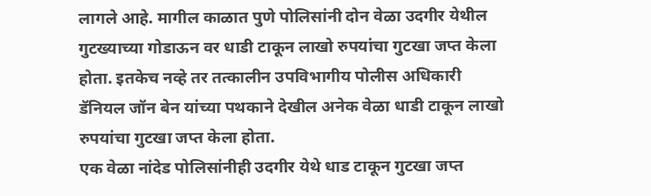लागले आहे. मागील काळात पुणे पोलिसांनी दोन वेळा उदगीर येथील गुटख्याच्या गोडाऊन वर धाडी टाकून लाखो रुपयांचा गुटखा जप्त केला होता. इतकेच नव्हे तर तत्कालीन उपविभागीय पोलीस अधिकारी डॅनियल जॉन बेन यांच्या पथकाने देखील अनेक वेळा धाडी टाकून लाखो रुपयांचा गुटखा जप्त केला होता.
एक वेळा नांदेड पोलिसांनीही उदगीर येथे धाड टाकून गुटखा जप्त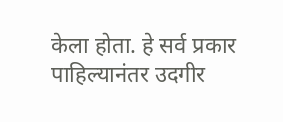केला होता. हे सर्व प्रकार पाहिल्यानंतर उदगीर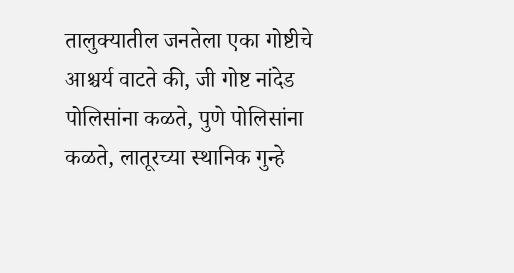तालुक्यातील जनतेला एका गोष्टीचे आश्चर्य वाटते की, जी गोष्ट नांदेड पोलिसांना कळते, पुणे पोलिसांना कळते, लातूरच्या स्थानिक गुन्हे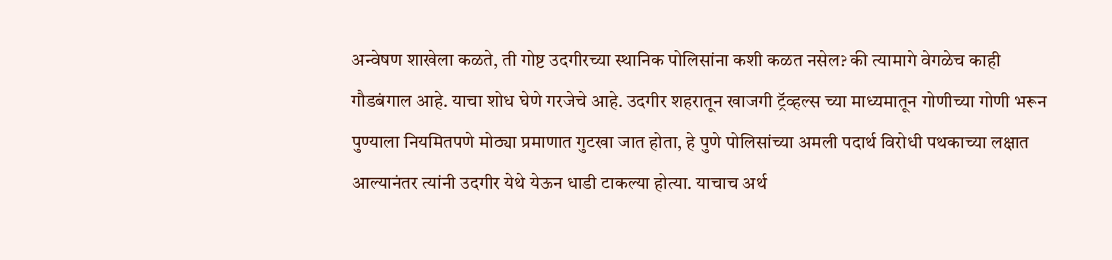अन्वेषण शाखेला कळते, ती गोष्ट उदगीरच्या स्थानिक पोलिसांना कशी कळत नसेल? की त्यामागे वेगळेच काही गौडबंगाल आहे. याचा शोध घेणे गरजेचे आहे. उदगीर शहरातून खाजगी ट्रॅव्हल्स च्या माध्यमातून गोणीच्या गोणी भरून पुण्याला नियमितपणे मोठ्या प्रमाणात गुटखा जात होता, हे पुणे पोलिसांच्या अमली पदार्थ विरोधी पथकाच्या लक्षात आल्यानंतर त्यांनी उदगीर येथे येऊन धाडी टाकल्या होत्या. याचाच अर्थ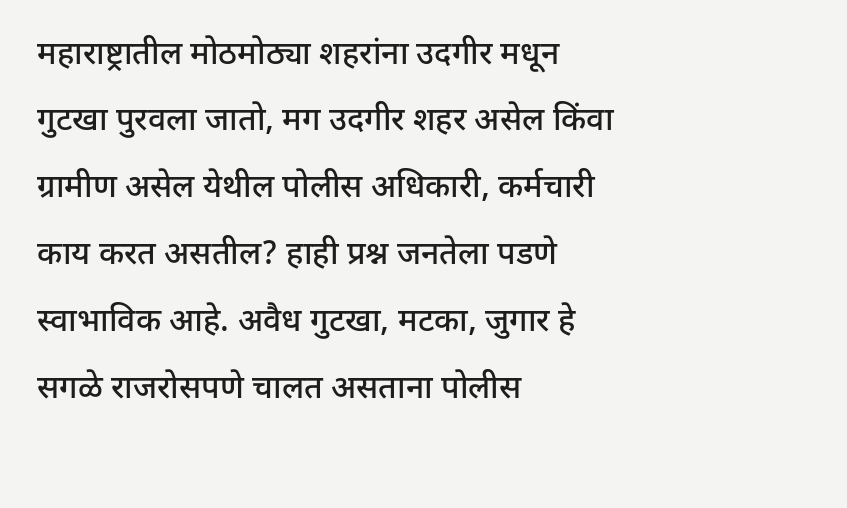महाराष्ट्रातील मोठमोठ्या शहरांना उदगीर मधून गुटखा पुरवला जातो, मग उदगीर शहर असेल किंवा ग्रामीण असेल येथील पोलीस अधिकारी, कर्मचारी काय करत असतील? हाही प्रश्न जनतेला पडणे स्वाभाविक आहे. अवैध गुटखा, मटका, जुगार हे सगळे राजरोसपणे चालत असताना पोलीस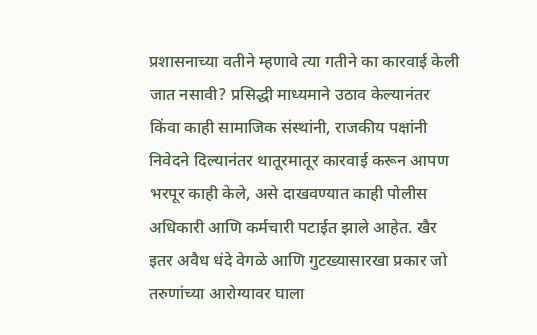प्रशासनाच्या वतीने म्हणावे त्या गतीने का कारवाई केली जात नसावी? प्रसिद्धी माध्यमाने उठाव केल्यानंतर किंवा काही सामाजिक संस्थांनी, राजकीय पक्षांनी निवेदने दिल्यानंतर थातूरमातूर कारवाई करून आपण भरपूर काही केले, असे दाखवण्यात काही पोलीस अधिकारी आणि कर्मचारी पटाईत झाले आहेत. खैर इतर अवैध धंदे वेगळे आणि गुटख्यासारखा प्रकार जो तरुणांच्या आरोग्यावर घाला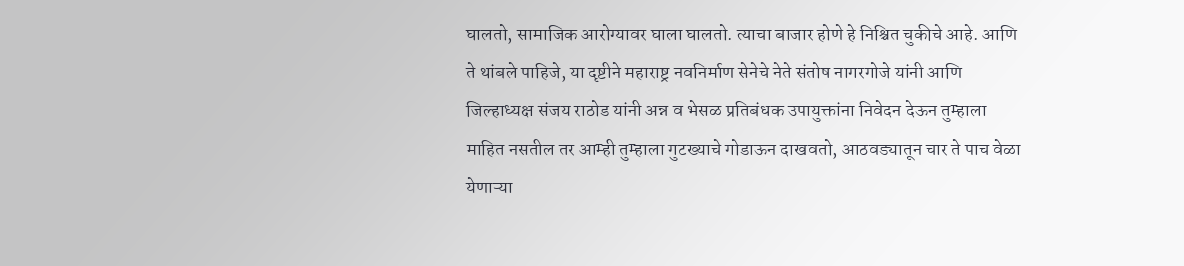घालतो, सामाजिक आरोग्यावर घाला घालतो. त्याचा बाजार होणे हे निश्चित चुकीचे आहे. आणि ते थांबले पाहिजे, या दृष्टीने महाराष्ट्र नवनिर्माण सेनेचे नेते संतोष नागरगोजे यांनी आणि जिल्हाध्यक्ष संजय राठोड यांनी अन्न व भेसळ प्रतिबंधक उपायुक्तांना निवेदन देऊन तुम्हाला माहित नसतील तर आम्ही तुम्हाला गुटख्याचे गोडाऊन दाखवतो, आठवड्यातून चार ते पाच वेळा येणाऱ्या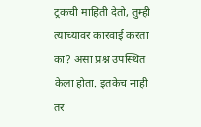ट्रकची माहिती देतो, तुम्ही त्याच्यावर कारवाई करता का? असा प्रश्न उपस्थित केला होता. इतकेच नाही तर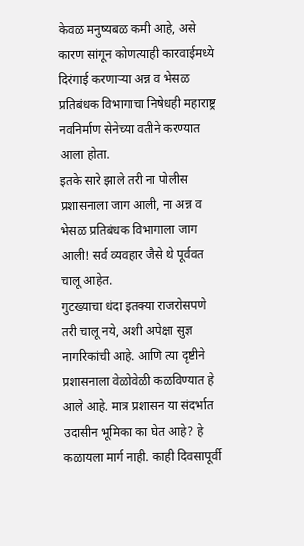केवळ मनुष्यबळ कमी आहे, असे कारण सांगून कोणत्याही कारवाईमध्ये दिरंगाई करणाऱ्या अन्न व भेसळ प्रतिबंधक विभागाचा निषेधही महाराष्ट्र नवनिर्माण सेनेच्या वतीने करण्यात आला होता.
इतके सारे झाले तरी ना पोलीस प्रशासनाला जाग आली, ना अन्न व भेसळ प्रतिबंधक विभागाला जाग आली! सर्व व्यवहार जैसे थे पूर्ववत चालू आहेत.
गुटख्याचा धंदा इतक्या राजरोसपणे तरी चालू नये, अशी अपेक्षा सुज्ञ नागरिकांची आहे. आणि त्या दृष्टीने प्रशासनाला वेळोवेळी कळविण्यात हे आले आहे. मात्र प्रशासन या संदर्भात उदासीन भूमिका का घेत आहे? हे कळायला मार्ग नाही. काही दिवसापूर्वी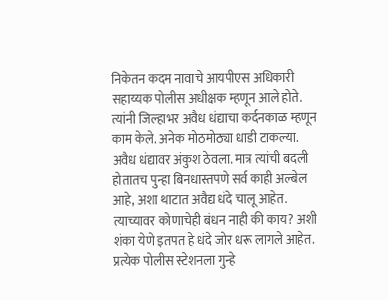निकेतन कदम नावाचे आयपीएस अधिकारी सहाय्यक पोलीस अधीक्षक म्हणून आले होते. त्यांनी जिल्हाभर अवैध धंद्याचा कर्दनकाळ म्हणून काम केले. अनेक मोठमोठ्या धाडी टाकल्या. अवैध धंद्यावर अंकुश ठेवला. मात्र त्यांची बदली होतातच पुन्हा बिनधास्तपणे सर्व काही अल्बेल आहे, अशा थाटात अवैद्य धंदे चालू आहेत. त्याच्यावर कोणाचेही बंधन नाही की काय? अशी शंका येणे इतपत हे धंदे जोर धरू लागले आहेत. प्रत्येक पोलीस स्टेशनला गुन्हे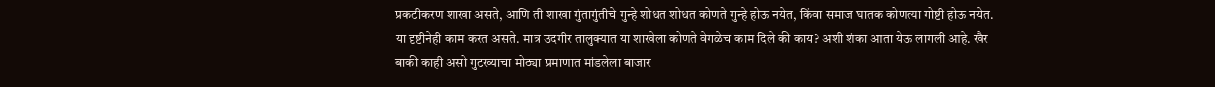प्रकटीकरण शाखा असते, आणि ती शाखा गुंतागुंतीचे गुन्हे शोधत शोधत कोणते गुन्हे होऊ नयेत, किंवा समाज घातक कोणत्या गोष्टी होऊ नयेत. या दृष्टीनेही काम करत असते. मात्र उदगीर तालुक्यात या शाखेला कोणते वेगळेच काम दिले की काय? अशी शंका आता येऊ लागली आहे. खैर बाकी काही असो गुटख्याचा मोठ्या प्रमाणात मांडलेला बाजार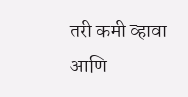तरी कमी व्हावा आणि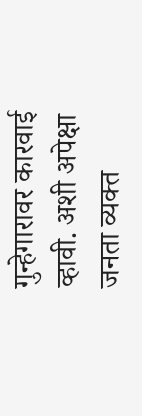गुन्हेगारावर कारवाई व्हावी. अशी अपेक्षा जनता व्यक्त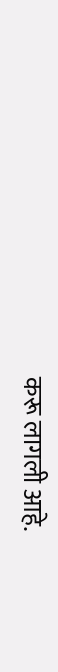करू लागली आहे.